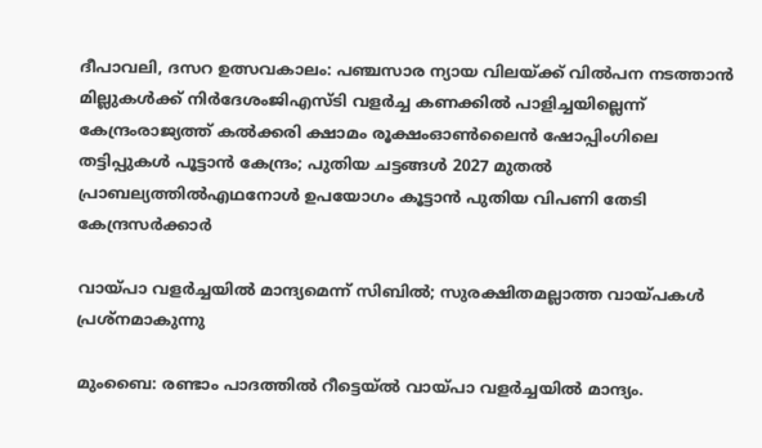ദീപാവലി, ദസറ ഉത്സവകാലം: പഞ്ചസാര ന്യായ വിലയ്ക്ക് വിൽപന നടത്താൻ മില്ലുകൾക്ക് നിർദേശംജിഎസ്ടി വളര്‍ച്ച കണക്കില്‍ പാളിച്ചയില്ലെന്ന് കേന്ദ്രംരാജ്യത്ത് കൽക്കരി ക്ഷാമം രൂക്ഷംഓൺലൈൻ ഷോപ്പിംഗിലെ തട്ടിപ്പുകൾ പൂട്ടാൻ കേന്ദ്രം; പുതിയ ചട്ടങ്ങൾ 2027 മുതൽ പ്രാബല്യത്തിൽഎഥനോള്‍ ഉപയോഗം കൂട്ടാൻ പുതിയ വിപണി തേടി കേന്ദ്രസർക്കാർ

വായ്പാ വളര്‍ച്ചയില്‍ മാന്ദ്യമെന്ന് സിബിൽ; സുരക്ഷിതമല്ലാത്ത വായ്പകൾ പ്രശ്നമാകുന്നു

മുംബൈ: രണ്ടാം പാദത്തില്‍ റീട്ടെയ്ല്‍ വായ്പാ വളര്‍ച്ചയില്‍ മാന്ദ്യം.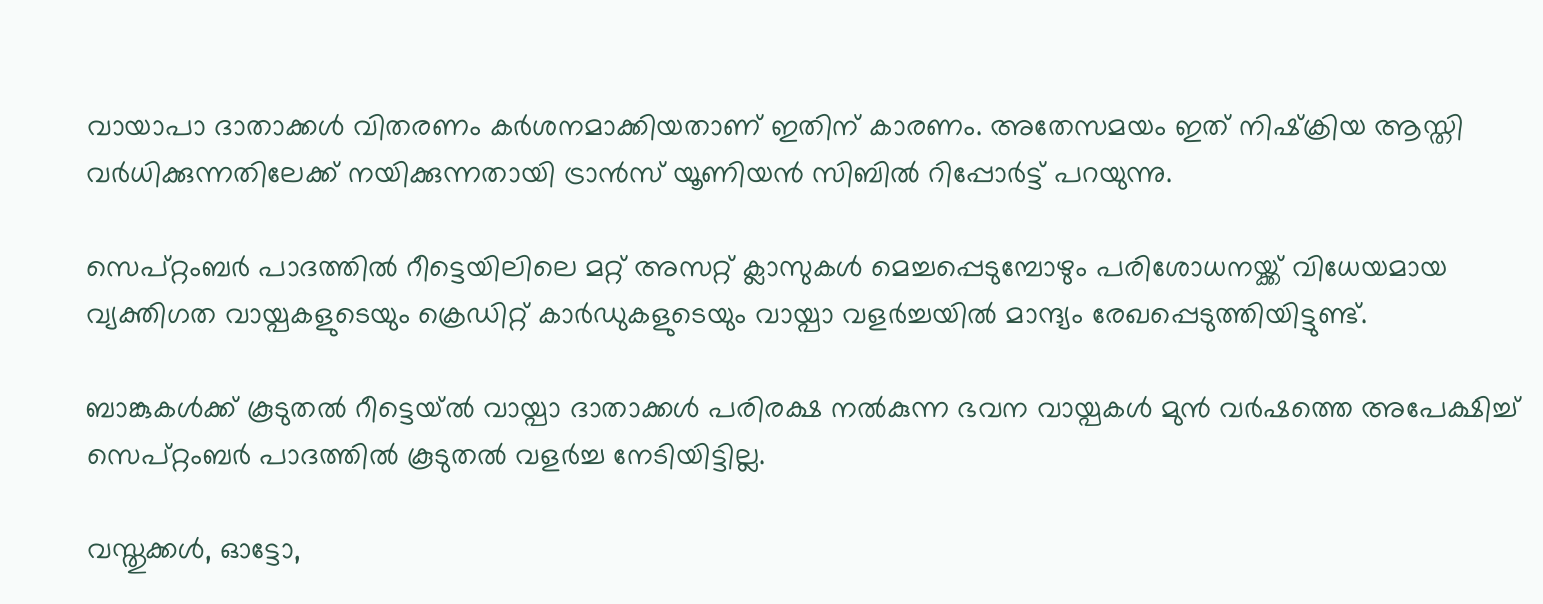വായാപാ ദാതാക്കള്‍ വിതരണം കര്‍ശനമാക്കിയതാണ് ഇതിന് കാരണം. അതേസമയം ഇത് നിഷ്‌ക്രിയ ആസ്തി വര്‍ധിക്കുന്നതിലേക്ക് നയിക്കുന്നതായി ട്രാന്‍സ് യൂണിയന്‍ സിബില്‍ റിപ്പോര്‍ട്ട് പറയുന്നു.

സെപ്റ്റംബര്‍ പാദത്തില്‍ റീട്ടെയിലിലെ മറ്റ് അസറ്റ് ക്ലാസുകള്‍ മെച്ചപ്പെടുമ്പോഴും പരിശോധനയ്ക്ക് വിധേയമായ വ്യക്തിഗത വായ്പകളുടെയും ക്രെഡിറ്റ് കാര്‍ഡുകളുടെയും വായ്പാ വളര്‍ച്ചയില്‍ മാന്ദ്യം രേഖപ്പെടുത്തിയിട്ടുണ്ട്.

ബാങ്കുകള്‍ക്ക് കൂടുതല്‍ റീട്ടെയ്ല്‍ വായ്പാ ദാതാക്കള്‍ പരിരക്ഷ നല്‍കുന്ന ഭവന വായ്പകള്‍ മുന്‍ വര്‍ഷത്തെ അപേക്ഷിച്ച് സെപ്റ്റംബര്‍ പാദത്തില്‍ കൂടുതല്‍ വളര്‍ച്ച നേടിയിട്ടില്ല.

വസ്തുക്കള്‍, ഓട്ടോ,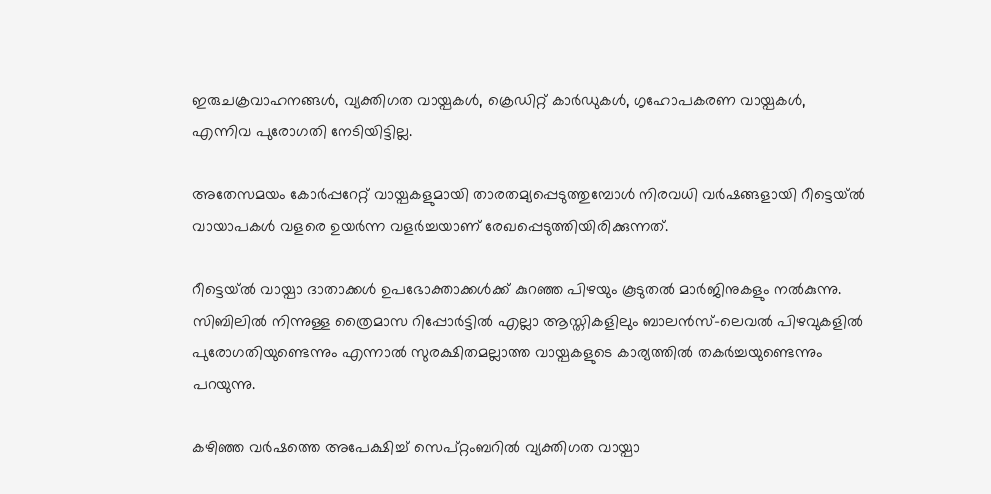ഇരുചക്രവാഹനങ്ങള്‍, വ്യക്തിഗത വായ്പകള്‍, ക്രെഡിറ്റ് കാര്‍ഡുകള്‍, ഗൃഹോപകരണ വായ്പകള്‍, എന്നിവ പുരോഗതി നേടിയിട്ടില്ല.

അതേസമയം കോര്‍പ്പറേറ്റ് വായ്പകളുമായി താരതമ്യപ്പെടുത്തുമ്പോള്‍ നിരവധി വര്‍ഷങ്ങളായി റീട്ടെയ്ല്‍ വായാപകള്‍ വളരെ ഉയര്‍ന്ന വളര്‍ച്ചയാണ് രേഖപ്പെടുത്തിയിരിക്കുന്നത്.

റീട്ടെയ്ല്‍ വായ്പാ ദാതാക്കള്‍ ഉപഭോക്താക്കള്‍ക്ക് കുറഞ്ഞ പിഴയും കൂടുതല്‍ മാര്‍ജിനുകളും നല്‍കുന്നു. സിബിലില്‍ നിന്നുള്ള ത്രൈമാസ റിപ്പോര്‍ട്ടില്‍ എല്ലാ ആസ്തികളിലും ബാലന്‍സ്-ലെവല്‍ പിഴവുകളില്‍ പുരോഗതിയുണ്ടെന്നും എന്നാല്‍ സുരക്ഷിതമല്ലാത്ത വായ്പകളുടെ കാര്യത്തില്‍ തകര്‍ച്ചയുണ്ടെന്നും പറയുന്നു.

കഴിഞ്ഞ വര്‍ഷത്തെ അപേക്ഷിച്ച് സെപ്റ്റംബറില്‍ വ്യക്തിഗത വായ്പാ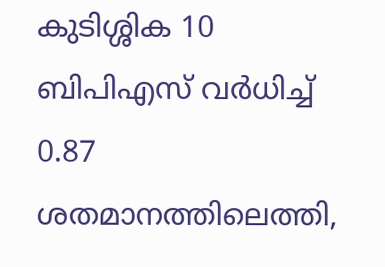കുടിശ്ശിക 10 ബിപിഎസ് വര്‍ധിച്ച് 0.87 ശതമാനത്തിലെത്തി,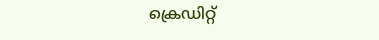ക്രെഡിറ്റ്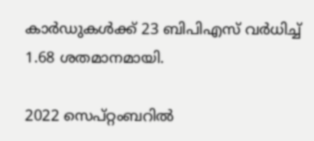കാര്‍ഡുകള്‍ക്ക് 23 ബിപിഎസ് വര്‍ധിച്ച് 1.68 ശതമാനമായി.

2022 സെപ്റ്റംബറില്‍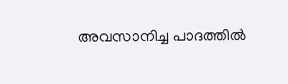അവസാനിച്ച പാദത്തില്‍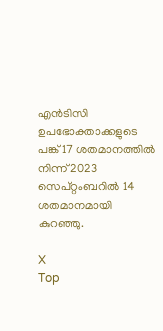എന്‍ടിസി ഉപഭോക്താക്കളുടെ പങ്ക് 17 ശതമാനത്തില്‍ നിന്ന് 2023 സെപ്റ്റംബറില്‍ 14 ശതമാനമായി കുറഞ്ഞു.

X
Top